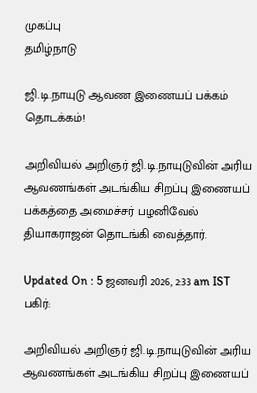முகப்பு
தமிழ்நாடு

ஜி.டி.நாயுடு ஆவண இணையப் பக்கம் தொடக்கம்!

அறிவியல் அறிஞர் ஜி.டி.நாயுடுவின் அரிய ஆவணங்கள் அடங்கிய சிறப்பு இணையப் பக்கத்தை அமைச்சர் பழனிவேல் தியாகராஜன் தொடங்கி வைத்தார்.

Updated On : 5 ஜனவரி 2026, 2:33 am IST
பகிர்:

அறிவியல் அறிஞர் ஜி.டி.நாயுடுவின் அரிய ஆவணங்கள் அடங்கிய சிறப்பு இணையப்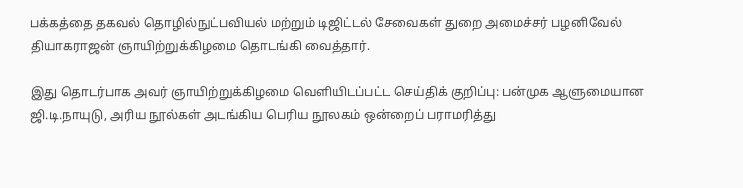பக்கத்தை தகவல் தொழில்நுட்பவியல் மற்றும் டிஜிட்டல் சேவைகள் துறை அமைச்சர் பழனிவேல் தியாகராஜன் ஞாயிற்றுக்கிழமை தொடங்கி வைத்தார்.

இது தொடர்பாக அவர் ஞாயிற்றுக்கிழமை வெளியிடப்பட்ட செய்திக் குறிப்பு: பன்முக ஆளுமையான ஜி.டி.நாயுடு, அரிய நூல்கள் அடங்கிய பெரிய நூலகம் ஒன்றைப் பராமரித்து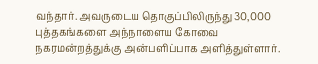வந்தார். அவருடைய தொகுப்பிலிருந்து 30,000 புத்தகங்களை அந்நாளைய கோவை நகரமன்றத்துக்கு அன்பளிப்பாக அளித்துள்ளார்.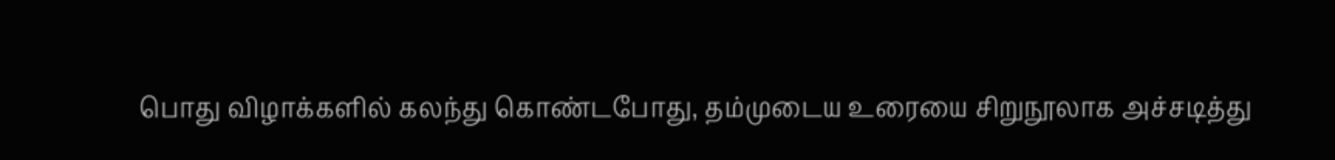பொது விழாக்களில் கலந்து கொண்டபோது, தம்முடைய உரையை சிறுநூலாக அச்சடித்து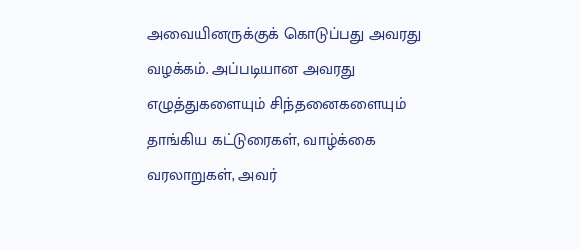அவையினருக்குக் கொடுப்பது அவரது வழக்கம். அப்படியான அவரது எழுத்துகளையும் சிந்தனைகளையும் தாங்கிய கட்டுரைகள், வாழ்க்கை வரலாறுகள், அவர்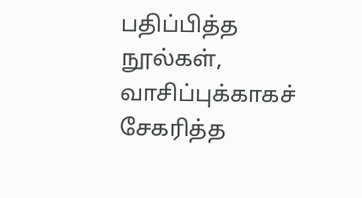பதிப்பித்த நூல்கள், வாசிப்புக்காகச் சேகரித்த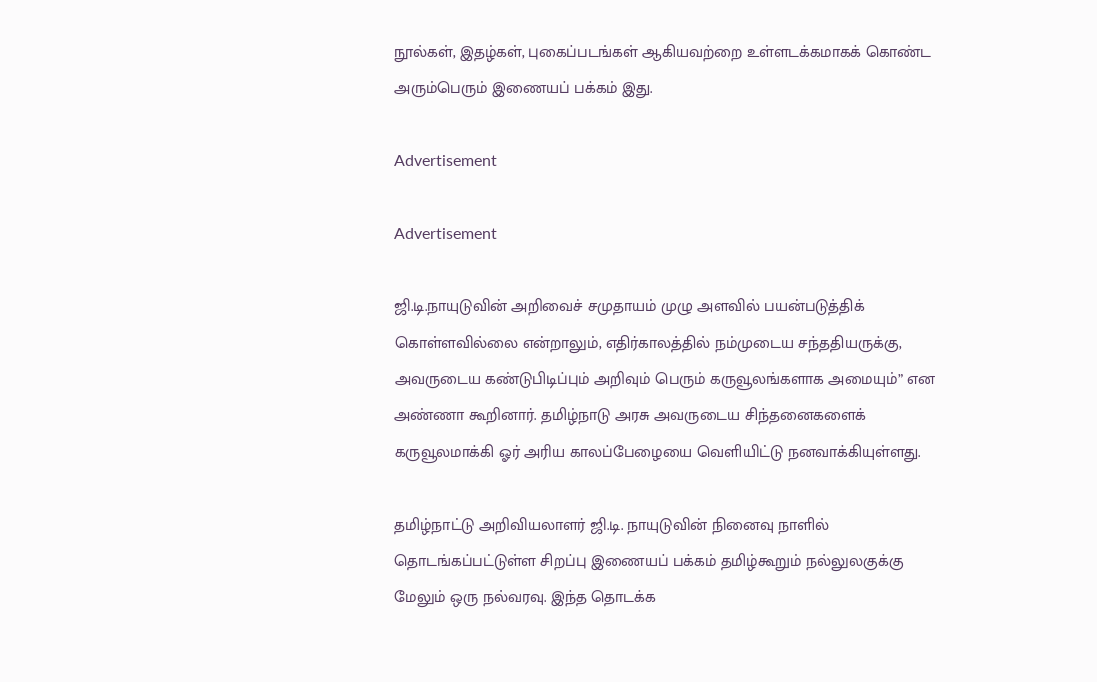நூல்கள், இதழ்கள், புகைப்படங்கள் ஆகியவற்றை உள்ளடக்கமாகக் கொண்ட அரும்பெரும் இணையப் பக்கம் இது.

Advertisement

Advertisement

ஜி.டி.நாயுடுவின் அறிவைச் சமுதாயம் முழு அளவில் பயன்படுத்திக் கொள்ளவில்லை என்றாலும், எதிர்காலத்தில் நம்முடைய சந்ததியருக்கு, அவருடைய கண்டுபிடிப்பும் அறிவும் பெரும் கருவூலங்களாக அமையும்” என அண்ணா கூறினார். தமிழ்நாடு அரசு அவருடைய சிந்தனைகளைக் கருவூலமாக்கி ஓர் அரிய காலப்பேழையை வெளியிட்டு நனவாக்கியுள்ளது.

தமிழ்நாட்டு அறிவியலாளர் ஜி.டி. நாயுடுவின் நினைவு நாளில் தொடங்கப்பட்டுள்ள சிறப்பு இணையப் பக்கம் தமிழ்கூறும் நல்லுலகுக்கு மேலும் ஒரு நல்வரவு. இந்த தொடக்க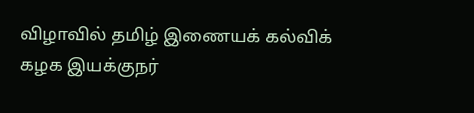விழாவில் தமிழ் இணையக் கல்விக் கழக இயக்குநர்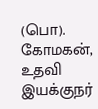(பொ). கோமகன், உதவி இயக்குநர்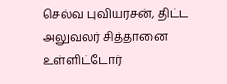செல்வ புவியரசன், திட்ட அலுவலர் சித்தானை உள்ளிட்டோர்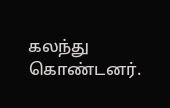கலந்து கொண்டனர்.